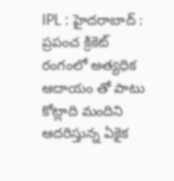IPL : హైదరాబాద్ : ప్రపంచ క్రికెట్ రంగంలో అత్యధిక ఆదాయం తో పాటు కోట్లాది మందిని ఆదరిస్తున్న ఏకైక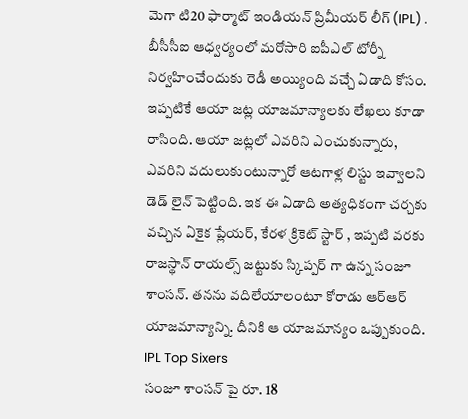మెగా టి20 ఫార్మాట్ ఇండియన్ ప్రిమీయర్ లీగ్ (IPL) . బీసీసీఐ ఆధ్వర్యంలో మరోసారి ఐపీఎల్ టోర్నీ నిర్వహించేందుకు రెడీ అయ్యింది వచ్చే ఏడాది కోసం. ఇప్పటికే ఆయా జట్ల యాజమాన్యాలకు లేఖలు కూడా రాసింది. ఆయా జట్లలో ఎవరిని ఎంచుకున్నారు, ఎవరిని వదులుకుంటున్నారో ఆటగాళ్ల లిస్టు ఇవ్వాలని డెడ్ లైన్ పెట్టింది. ఇక ఈ ఏడాది అత్యధికంగా చర్చకు వచ్చిన ఏకైక ప్లేయర్, కేరళ క్రికెట్ స్టార్ , ఇప్పటి వరకు రాజస్థాన్ రాయల్స్ జట్టుకు స్కిప్పర్ గా ఉన్న సంజూ శాంసన్. తనను వదిలేయాలంటూ కోరాడు ఆర్ఆర్ యాజమాన్యాన్ని. దీనికి ఆ యాజమాన్యం ఒప్పుకుంది.
IPL Top Sixers
సంజూ శాంసన్ పై రూ. 18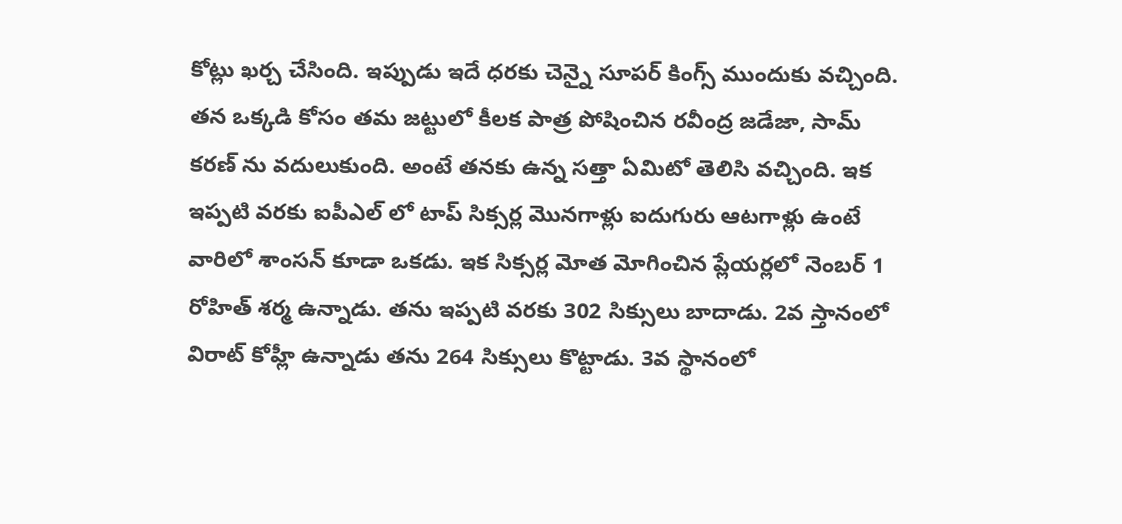కోట్లు ఖర్చ చేసింది. ఇప్పుడు ఇదే ధరకు చెన్నై సూపర్ కింగ్స్ ముందుకు వచ్చింది. తన ఒక్కడి కోసం తమ జట్టులో కీలక పాత్ర పోషించిన రవీంద్ర జడేజా, సామ్ కరణ్ ను వదులుకుంది. అంటే తనకు ఉన్న సత్తా ఏమిటో తెలిసి వచ్చింది. ఇక ఇప్పటి వరకు ఐపీఎల్ లో టాప్ సిక్సర్ల మొనగాళ్లు ఐదుగురు ఆటగాళ్లు ఉంటే వారిలో శాంసన్ కూడా ఒకడు. ఇక సిక్సర్ల మోత మోగించిన ప్లేయర్లలో నెంబర్ 1 రోహిత్ శర్మ ఉన్నాడు. తను ఇప్పటి వరకు 302 సిక్సులు బాదాడు. 2వ స్తానంలో విరాట్ కోహ్లీ ఉన్నాడు తను 264 సిక్సులు కొట్టాడు. 3వ స్థానంలో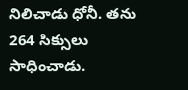నిలిచాడు ధోనీ. తను 264 సిక్సులు సాధించాడు.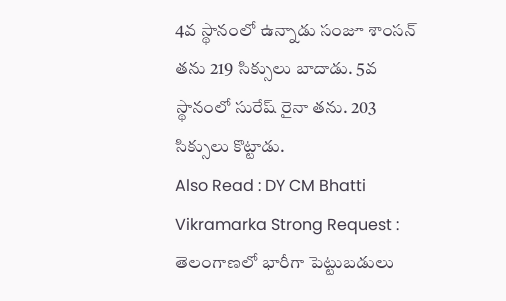4వ స్థానంలో ఉన్నాడు సంజూ శాంసన్ తను 219 సిక్సులు బాదాడు. 5వ స్థానంలో సురేష్ రైనా తను. 203 సిక్సులు కొట్టాడు.
Also Read : DY CM Bhatti Vikramarka Strong Request : తెలంగాణలో భారీగా పెట్టుబడులు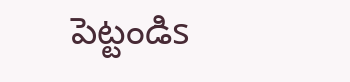పెట్టండిs